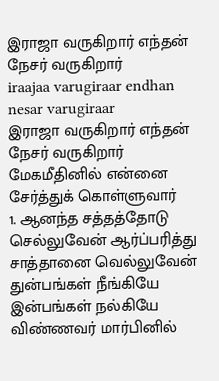இராஜா வருகிறார் எந்தன் நேசர் வருகிறார்
iraajaa varugiraar endhan nesar varugiraar
இராஜா வருகிறார் எந்தன் நேசர் வருகிறார் மேகமீதினில் என்னை சேர்த்துக் கொள்ளுவார்
1. ஆனந்த சத்தத்தோடு செல்லுவேன் ஆர்ப்பரித்து சாத்தானை வெல்லுவேன் துன்பங்கள் நீங்கியே இன்பங்கள் நல்கியே விண்ணவர் மார்பினில்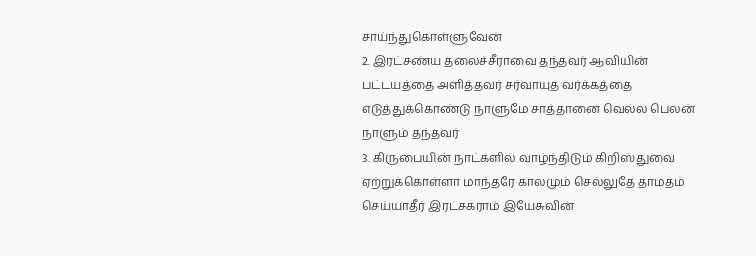சாய்ந்துகொள்ளுவேன்
2. இரட்சண்ய தலைச்சீராவை தந்தவர் ஆவியின் பட்டயத்தை அளித்தவர் சர்வாயுத வர்க்கத்தை எடுத்துக்கொண்டு நாளுமே சாத்தானை வெல்ல பெலன் நாளும் தந்தவர்
3. கிருபையின் நாட்களில் வாழ்ந்திடும் கிறிஸ்துவை ஏற்றுக்கொள்ளா மாந்தரே காலமும் செல்லுதே தாமதம் செய்யாதீர் இரட்சகராம் இயேசுவின்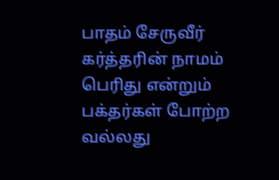பாதம் சேருவீர்
கர்த்தரின் நாமம் பெரிது என்றும் பக்தர்கள் போற்ற வல்லது